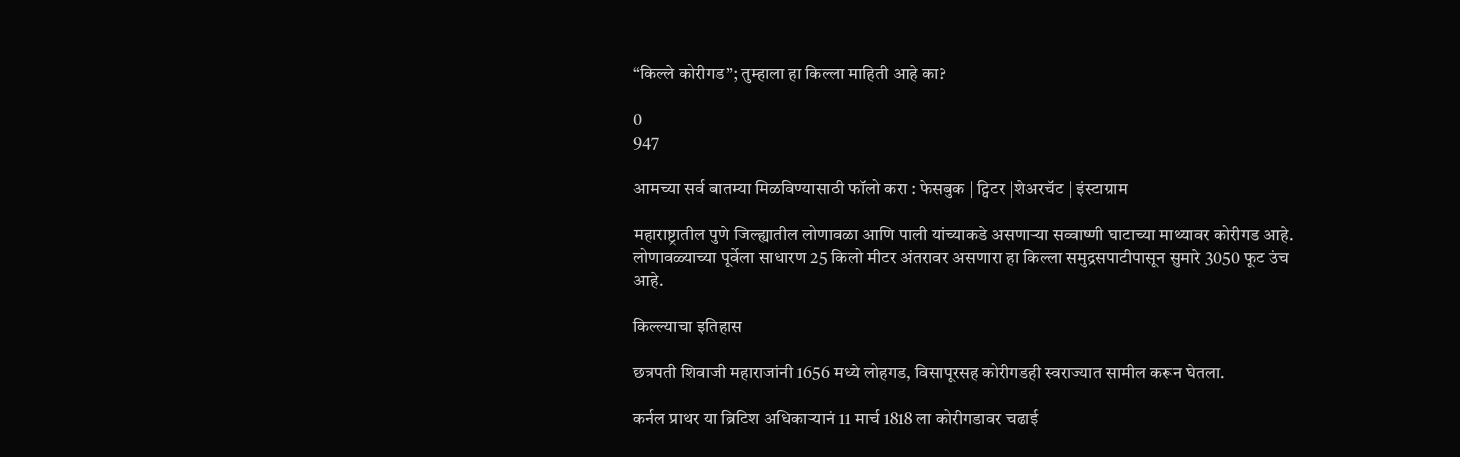“किल्ले कोरीगड”; तुम्हाला हा किल्ला माहिती आहे का?

0
947

आमच्या सर्व बातम्या मिळविण्यासाठी फॉलो करा : फेसबुक | ट्विटर |शेअरचॅट | इंस्टाग्राम

महाराष्ट्रातील पुणे जिल्ह्यातील लोणावळा आणि पाली यांच्याकडे असणाऱ्या सव्वाष्णी घाटाच्या माथ्यावर कोरीगड आहे. लोणावळ्याच्या पूर्वेला साधारण 25 किलो मीटर अंतरावर असणारा हा किल्ला समुद्रसपाटीपासून सुमारे 3050 फूट उंच आहे.

किल्ल्याचा इतिहास

छत्रपती शिवाजी महाराजांनी 1656 मध्ये लोहगड, विसापूरसह कोरीगडही स्वराज्यात सामील करून घेतला.

कर्नल प्राथर या ब्रिटिश अधिकाऱ्यानं 11 मार्च 1818 ला कोरीगडावर चढाई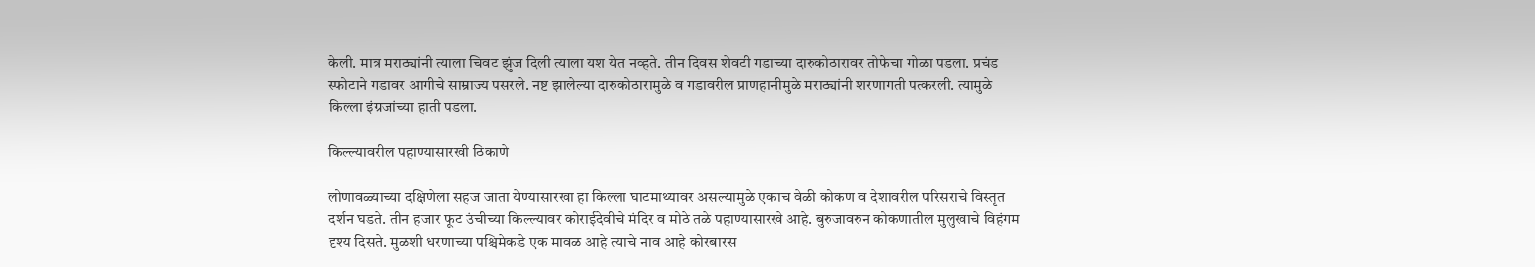केली. मात्र मराठ्यांनी त्याला चिवट झुंज दिली त्याला यश येत नव्हते. तीन दिवस शेवटी गडाच्या दारुकोठारावर तोफेचा गोळा पडला. प्रचंड स्फोटाने गडावर आगीचे साम्राज्य पसरले. नष्ट झालेल्या दारुकोठारामुळे व गडावरील प्राणहानीमुळे मराठ्यांनी शरणागती पत्करली. त्यामुळे किल्ला इंग्रजांच्या हाती पडला.

किल्ल्यावरील पहाण्यासारखी ठिकाणे

लोणावळ्याच्या दक्षिणेला सहज जाता येण्यासारखा हा किल्ला घाटमाथ्यावर असल्यामुळे एकाच वेळी कोकण व देशावरील परिसराचे विस्तृत दर्शन घडते. तीन हजार फूट उंचीच्या किल्ल्यावर कोराईदेवीचे मंदिर व मोठे तळे पहाण्यासारखे आहे. बुरुजावरुन कोकणातील मुलुखाचे विहंगम दृश्य दिसते. मुळशी धरणाच्या पश्चिमेकडे एक मावळ आहे त्याचे नाव आहे कोरबारस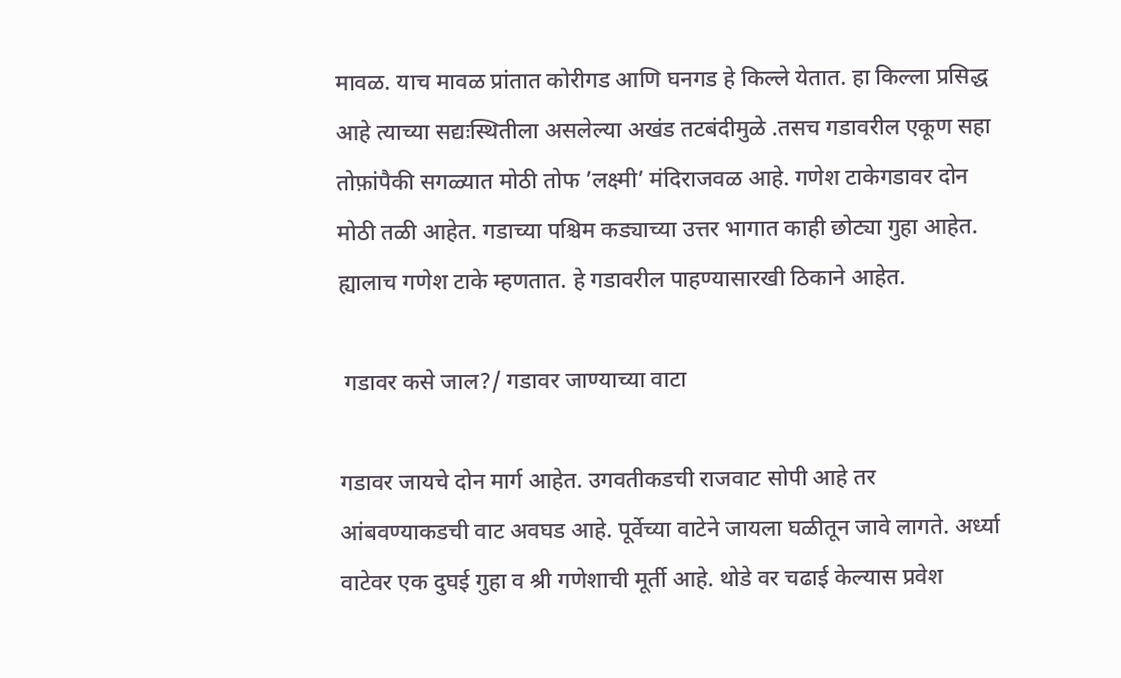मावळ. याच मावळ प्रांतात कोरीगड आणि घनगड हे किल्ले येतात. हा किल्ला प्रसिद्ध आहे त्याच्या सद्यःस्थितीला असलेल्या अखंड तटबंदीमुळे .तसच गडावरील एकूण सहा तोफ़ांपैकी सगळ्यात मोठी तोफ ’लक्ष्मी’ मंदिराजवळ आहे. गणेश टाकेगडावर दोन मोठी तळी आहेत. गडाच्या पश्चिम कड्याच्या उत्तर भागात काही छोट्या गुहा आहेत. ह्यालाच गणेश टाके म्हणतात. हे गडावरील पाहण्यासारखी ठिकाने आहेत.

 गडावर कसे जाल?/ गडावर जाण्याच्या वाटा

गडावर जायचे दोन मार्ग आहेत. उगवतीकडची राजवाट सोपी आहे तर आंबवण्याकडची वाट अवघड आहे. पूर्वेच्या वाटेने जायला घळीतून जावे लागते. अर्ध्या वाटेवर एक दुघई गुहा व श्री गणेशाची मूर्ती आहे. थोडे वर चढाई केल्यास प्रवेश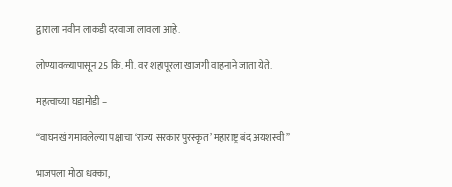द्वाराला नवीन लाकडी दरवाजा लावला आहे.

लोण्यावळ्यापासून 25 कि. मी. वर शहापूरला खाजगी वाहनाने जाता येते.

महत्वाच्या घडामोडी –

“वाघनखं गमावलेल्या पक्षाचा ‘राज्य सरकार पुरस्कृत’ महाराष्ट्र बंद अयशस्वी”

भाजपला मोठा धक्का,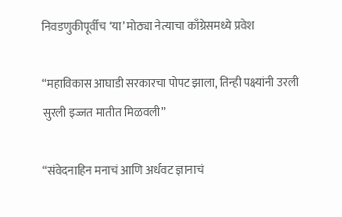निवडणुकीपूर्वीच ‘या’ मोठ्या नेत्याचा काँग्रेसमध्ये प्रवेश

“महाविकास आघाडी सरकारचा पोपट झाला, तिन्ही पक्ष्यांनी उरली सुरली इज्जत मातीत मिळवली”

“संवेदनाहिन मनाचं आणि अर्धवट ज्ञानाचं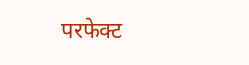परफेक्ट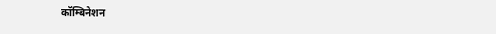कॉम्बिनेशन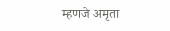म्हणजे अमृता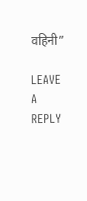वहिनी”

LEAVE A REPLY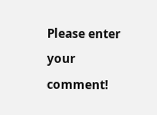Please enter your comment!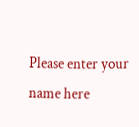Please enter your name here